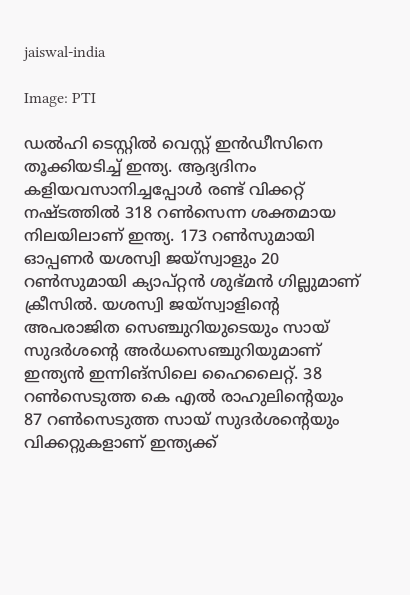jaiswal-india

Image: PTI

ഡല്‍ഹി ടെസ്റ്റില്‍ വെസ്റ്റ് ഇന്‍ഡീസിനെ തൂക്കിയടിച്ച് ഇന്ത്യ. ആദ്യദിനം കളിയവസാനിച്ചപ്പോള്‍ രണ്ട് വിക്കറ്റ് നഷ്ടത്തില്‍ 318 റണ്‍സെന്ന ശക്തമായ നിലയിലാണ് ഇന്ത്യ. 173 റണ്‍സുമായി ഓപ്പണര്‍ യശസ്വി ജയ്സ്വാളും 20 റണ്‍സുമായി ക്യാപ്റ്റന്‍ ശുഭ്മന്‍ ഗില്ലുമാണ് ക്രീസില്‍. യശസ്വി ജയ്സ്വാളിന്‍റെ അപരാജിത സെഞ്ചുറിയുടെയും സായ് സുദര്‍ശന്‍റെ അര്‍ധസെഞ്ചുറിയുമാണ് ഇന്ത്യന്‍ ഇന്നിങ്സിലെ ഹൈലൈറ്റ്. 38 റൺസെടുത്ത കെ എല്‍ രാഹുലിന്‍റെയും 87 റണ്‍സെടുത്ത സായ് സുദര്‍ശന്‍റെയും വിക്കറ്റുകളാണ് ഇന്ത്യക്ക്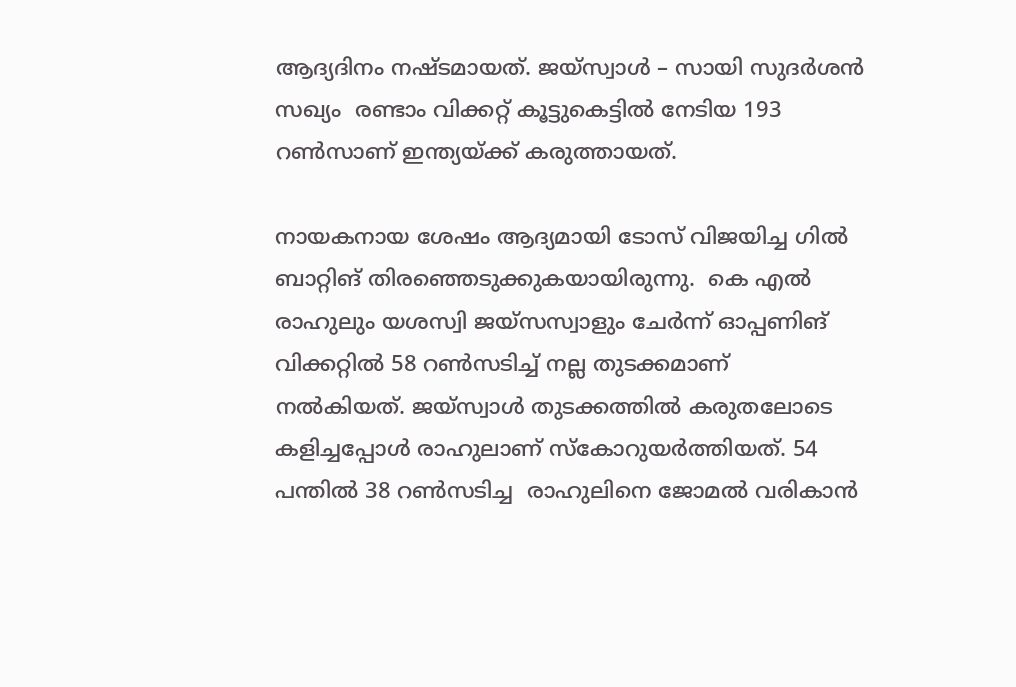ആദ്യദിനം നഷ്ടമായത്. ജയ്സ്വാള്‍ – സായി സുദര്‍ശന്‍ സഖ്യം  രണ്ടാം വിക്കറ്റ് കൂട്ടുകെട്ടില്‍ നേടിയ 193 റണ്‍സാണ് ഇന്ത്യയ്ക്ക് കരുത്തായത്.

നായകനായ ശേഷം ആദ്യമായി ടോസ് വിജയിച്ച ഗില്‍ ബാറ്റിങ് തിരഞ്ഞെടുക്കുകയായിരുന്നു.  കെ എല്‍ രാഹുലും യശസ്വി ജയ്സസ്വാളും ചേര്‍ന്ന് ഓപ്പണിങ് വിക്കറ്റില്‍ 58 റൺസടിച്ച് നല്ല തുടക്കമാണ് നല്‍കിയത്. ജയ്സ്വാള്‍ തുടക്കത്തില്‍ കരുതലോടെ കളിച്ചപ്പോള്‍ രാഹുലാണ് സ്കോറുയര്‍ത്തിയത്. 54 പന്തിൽ 38 റൺസടിച്ച  രാഹുലിനെ ജോമല്‍ വരികാന്‍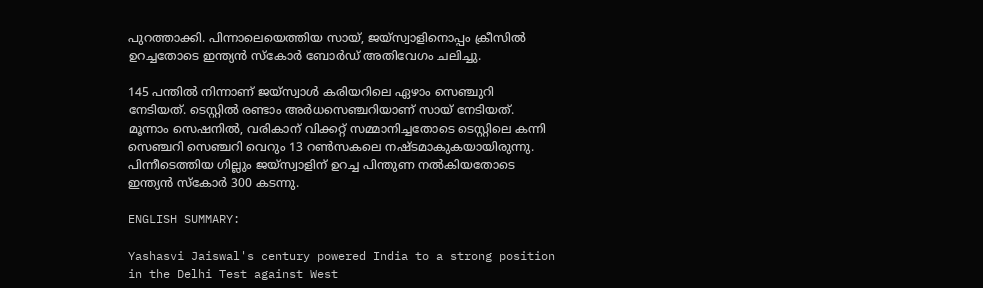പുറത്താക്കി. പിന്നാലെയെത്തിയ സായ്, ജയ്‍സ്വാളിനൊപ്പം ക്രീസില്‍ ഉറച്ചതോടെ ഇന്ത്യൻ സ്കോർ ബോർഡ് അതിവേഗം ചലിച്ചു.

145 പന്തില്‍ നിന്നാണ് ജയ്സ്വാള്‍ കരിയറിലെ ഏഴാം സെഞ്ചുറി നേടിയത്. ടെസ്റ്റിൽ രണ്ടാം അർധസെഞ്ചറിയാണ് സായ് നേടിയത്. മൂന്നാം സെഷനിൽ, വരികാന് വിക്കറ്റ് സമ്മാനിച്ചതോടെ ടെസ്റ്റിലെ കന്നി സെഞ്ചറി സെഞ്ചറി വെറും 13 റൺസകലെ നഷ്ടമാകുകയായിരുന്നു. പിന്നീടെത്തിയ ഗില്ലും ജയ്‍സ്വാളിന് ഉറച്ച പിന്തുണ നൽകിയതോടെ ഇന്ത്യൻ സ്കോർ 300 കടന്നു.

ENGLISH SUMMARY:

Yashasvi Jaiswal's century powered India to a strong position in the Delhi Test against West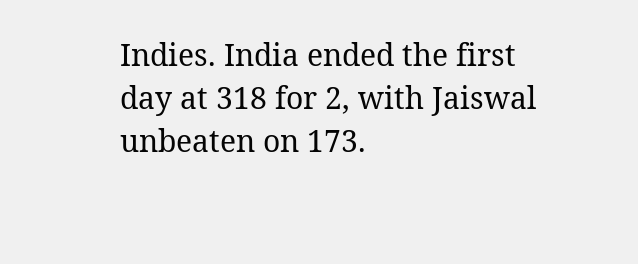Indies. India ended the first day at 318 for 2, with Jaiswal unbeaten on 173.